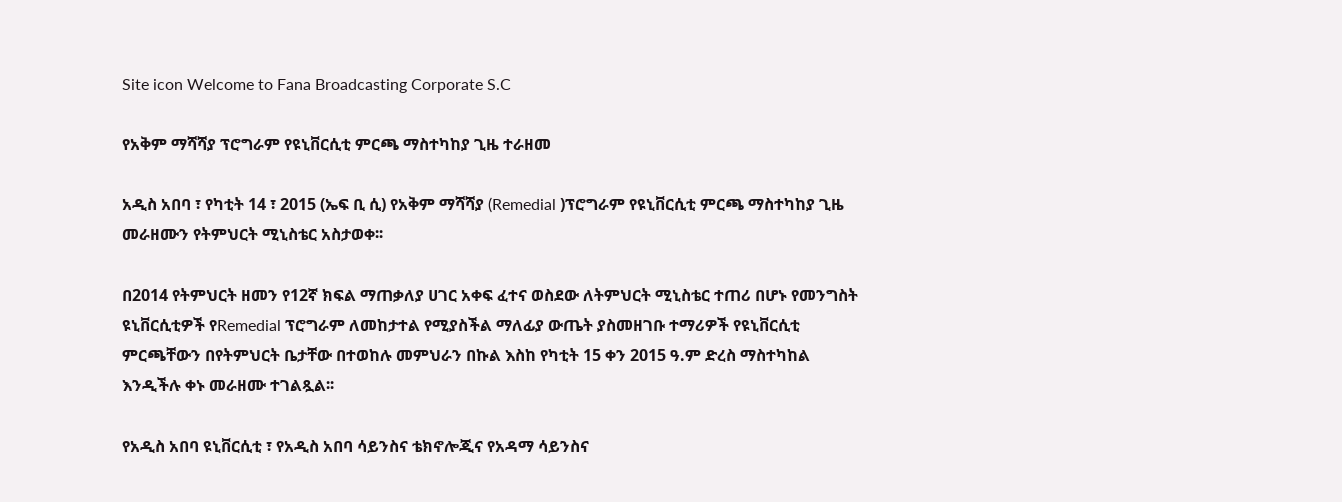Site icon Welcome to Fana Broadcasting Corporate S.C

የአቅም ማሻሻያ ፕሮግራም የዩኒቨርሲቲ ምርጫ ማስተካከያ ጊዜ ተራዘመ

አዲስ አበባ ፣ የካቲት 14 ፣ 2015 (ኤፍ ቢ ሲ) የአቅም ማሻሻያ (Remedial )ፕሮግራም የዩኒቨርሲቲ ምርጫ ማስተካከያ ጊዜ መራዘሙን የትምህርት ሚኒስቴር አስታወቀ፡፡

በ2014 የትምህርት ዘመን የ12ኛ ክፍል ማጠቃለያ ሀገር አቀፍ ፈተና ወስደው ለትምህርት ሚኒስቴር ተጠሪ በሆኑ የመንግስት ዩኒቨርሲቲዎች የRemedial ፕሮግራም ለመከታተል የሚያስችል ማለፊያ ውጤት ያስመዘገቡ ተማሪዎች የዩኒቨርሲቲ ምርጫቸውን በየትምህርት ቤታቸው በተወከሉ መምህራን በኩል እስከ የካቲት 15 ቀን 2015 ዓ.ም ድረስ ማስተካከል እንዲችሉ ቀኑ መራዘሙ ተገልጿል፡፡

የአዲስ አበባ ዩኒቨርሲቲ ፣ የአዲስ አበባ ሳይንስና ቴክኖሎጂና የአዳማ ሳይንስና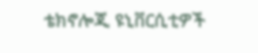ቴክኖሎጂ ዩኒቨርሲቲዎች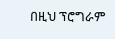በዚህ ፕሮግራም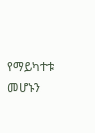የማይካተቱ መሆኑን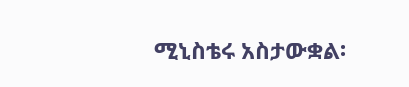ሚኒስቴሩ አስታውቋል፡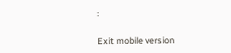፡

Exit mobile version